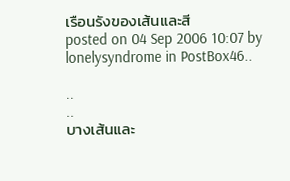เรือนรังของเส้นและสี
posted on 04 Sep 2006 10:07 by lonelysyndrome in PostBox46..

..
..
บางเส้นและ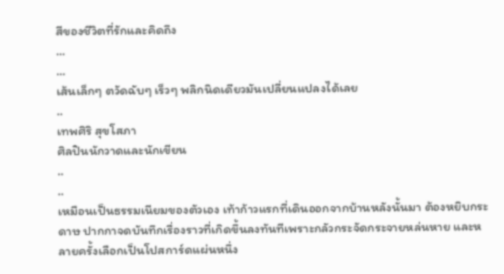สีของชีวิตที่รักและคิดถึง
...
...
เส้นเล็กๆ ตวัดฉับๆ เร็วๆ พลิกนิดเดียวมันเปลี่ยนแปลงได้เลย
..
เทพศิริ สุขโสภา
ศิลปินนักวาดและนักเขียน
..
..
เหมือนเป็นธรรมเนียมของตัวเอง เท้าก้าวแรกที่เดินออกจากบ้านหลังนั้นมา ต้องหยิบกระดาษ ปากกาจดบันทึกเรื่องราวที่เกิดขึ้นลงทันทีเพราะกลัวกระจัดกระจายหล่นหาย และหลายครั้งเลือกเป็นโปสการ์ดแผ่นหนึ่ง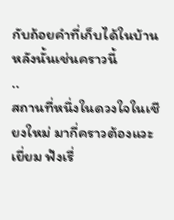กับถ้อยคำที่เก็บได้ในบ้านหลังนั้นเช่นคราวนี้
..
สถานที่หนึ่งในดวงใจในเชียงใหม่ มากี่คราวต้องแวะเยี่ยม ฟังเรื่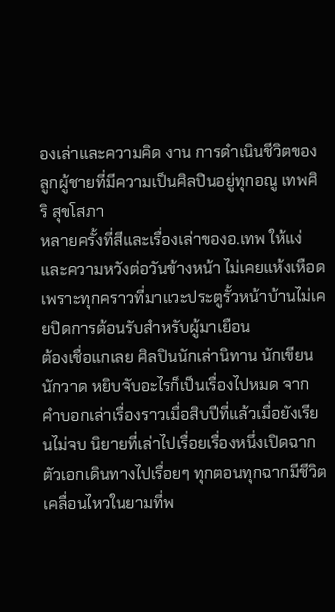องเล่าและความคิด งาน การดำเนินชีวิตของลูกผู้ชายที่มีความเป็นศิลปินอยู่ทุกอณู เทพศิริ สุขโสภา
หลายครั้งที่สีและเรื่องเล่าของอ.เทพ ให้แง่และความหวังต่อวันข้างหน้า ไม่เคยแห้งเหือด เพราะทุกคราวที่มาแวะประตูรั้วหน้าบ้านไม่เคยปิดการต้อนรับสำหรับผู้มาเยือน
ต้องเชื่อแกเลย ศิลปินนักเล่านิทาน นักเขียน นักวาด หยิบจับอะไรก็เป็นเรื่องไปหมด จากคำบอกเล่าเรื่องราวเมื่อสิบปีที่แล้วเมื่อยังเรียนไม่จบ นิยายที่เล่าไปเรื่อยเรื่องหนึ่งเปิดฉากตัวเอกเดินทางไปเรื่อยๆ ทุกตอนทุกฉากมีชีวิตเคลื่อนไหวในยามที่พ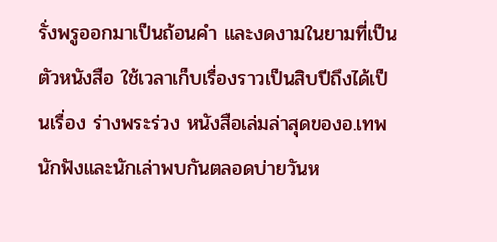รั่งพรูออกมาเป็นถ้อนคำ และงดงามในยามที่เป็นตัวหนังสือ ใช้เวลาเก็บเรื่องราวเป็นสิบปีถึงได้เป็นเรื่อง ร่างพระร่วง หนังสือเล่มล่าสุดของอ.เทพ
นักฟังและนักเล่าพบกันตลอดบ่ายวันห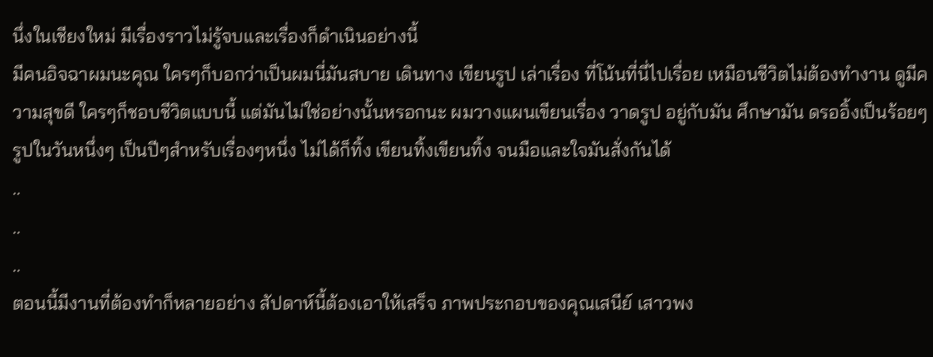นึ่งในเชียงใหม่ มีเรื่องราวไม่รู้จบและเรื่องก็ดำเนินอย่างนี้
มีคนอิจฉาผมนะคุณ ใครๆก็บอกว่าเป็นผมนี่มันสบาย เดินทาง เขียนรูป เล่าเรื่อง ที่โน้นที่นี่ไปเรื่อย เหมือนชีวิตไม่ต้องทำงาน ดูมีความสุขดี ใครๆก็ชอบชีวิตแบบนี้ แต่มันไม่ใช่อย่างนั้นหรอกนะ ผมวางแผนเขียนเรื่อง วาดรูป อยู่กับมัน ศึกษามัน ดรออิ้งเป็นร้อยๆรูปในวันหนึ่งๆ เป็นปีๆสำหรับเรื่องๆหนึ่ง ไม่ได้ก็ทิ้ง เขียนทิ้งเขียนทิ้ง จนมือและใจมันสั่งกันได้
..
..
..
ตอนนี้มีงานที่ต้องทำก็หลายอย่าง สัปดาห์นี้ต้องเอาให้เสร็จ ภาพประกอบของคุณเสนีย์ เสาวพง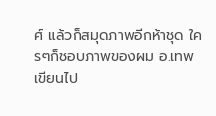ศ์ แล้วก็สมุดภาพอีกห้าชุด ใครๆก็ชอบภาพของผม อ.เทพเขียนไป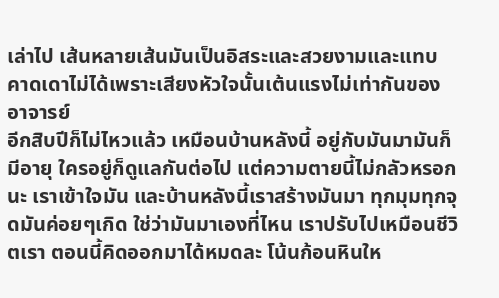เล่าไป เส้นหลายเส้นมันเป็นอิสระและสวยงามและแทบคาดเดาไม่ได้เพราะเสียงหัวใจนั้นเต้นแรงไม่เท่ากันของอาจารย์
อีกสิบปีก็ไม่ไหวแล้ว เหมือนบ้านหลังนี้ อยู่กับมันมามันก็มีอายุ ใครอยู่ก็ดูแลกันต่อไป แต่ความตายนี้ไม่กลัวหรอกนะ เราเข้าใจมัน และบ้านหลังนี้เราสร้างมันมา ทุกมุมทุกจุดมันค่อยๆเกิด ใช่ว่ามันมาเองที่ไหน เราปรับไปเหมือนชีวิตเรา ตอนนี้คิดออกมาได้หมดละ โน้นก้อนหินให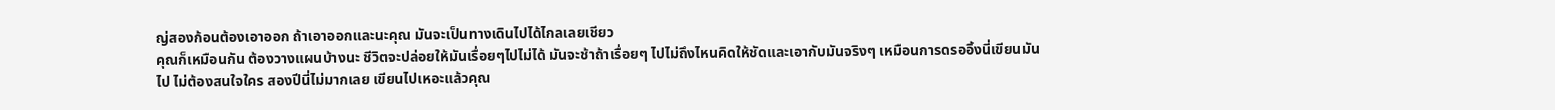ญ่สองก้อนต้องเอาออก ถ้าเอาออกและนะคุณ มันจะเป็นทางเดินไปได้ไกลเลยเชียว
คุณก็เหมือนกัน ต้องวางแผนบ้างนะ ชีวิตจะปล่อยให้มันเรื่อยๆไปไม่ได้ มันจะช้าถ้าเรื่อยๆ ไปไม่ถึงไหนคิดให้ชัดและเอากับมันจริงๆ เหมือนการดรออิ้งนี่เขียนมันไป ไม่ต้องสนใจใคร สองปีนี่ไม่มากเลย เขียนไปเหอะแล้วคุณ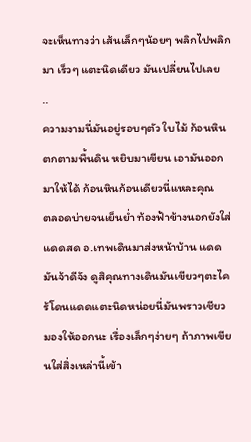จะเห็นทางว่า เส้นเล็กๆน้อยๆ พลิกไปพลิกมา เร็วๆ แตะนิดเดียว มันเปลี่ยนไปเลย
..
ความงามนี่มันอยู่รอบๆตัว ใบไม้ ก้อนหินตกตามพื้นดิน หยิบมาเขียน เอามันออกมาให้ได้ ก้อนหินก้อนเดียวนี่แหละคุณ
ตลอดบ่ายจนเย็นย่ำ ท้องฟ้าข้างนอกยังใส่ แดดสด อ.เทพเดินมาส่งหน้าบ้าน แดดมันจ้าดีจัง ดูสิคุณทางเดินมันเขียวๆตะไคร้โดนแดดแตะนิดหน่อยนี่มันพราวเชียว มองให้ออกนะ เรื่องเล็กๆง่ายๆ ถ้าภาพเขียนใส่สิ่งเหล่านี้เข้า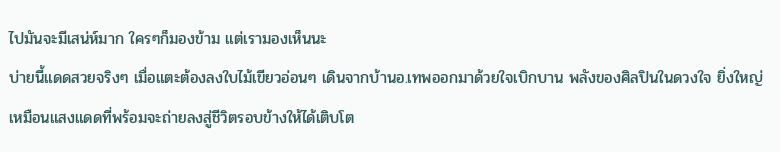ไปมันจะมีเสน่ห์มาก ใครๆก็มองข้าม แต่เรามองเห็นนะ
บ่ายนี้แดดสวยจริงๆ เมื่อแตะต้องลงใบไม้เขียวอ่อนๆ เดินจากบ้านอ.เทพออกมาด้วยใจเบิกบาน พลังของศิลปินในดวงใจ ยิ่งใหญ่เหมือนแสงแดดที่พร้อมจะถ่ายลงสู่ชีวิตรอบข้างให้ได้เติบโต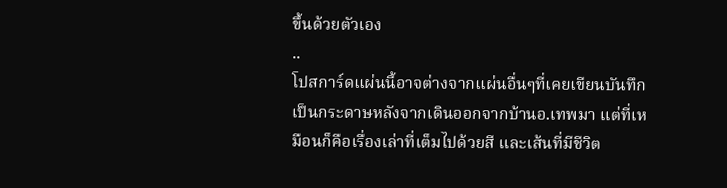ขึ้นด้วยตัวเอง
..
โปสการ์ดแผ่นนี้อาจต่างจากแผ่นอื่นๆที่เคยเขียนบันทึกเป็นกระดาษหลังจากเดินออกจากบ้านอ.เทพมา แต่ที่เหมือนก็คือเรื่องเล่าที่เต็มไปด้วยสี และเส้นที่มีชีวิต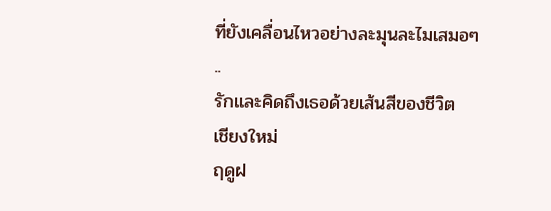ที่ยังเคลื่อนไหวอย่างละมุนละไมเสมอๆ
..
รักและคิดถึงเธอด้วยเส้นสีของชีวิต
เชียงใหม่
ฤดูฝ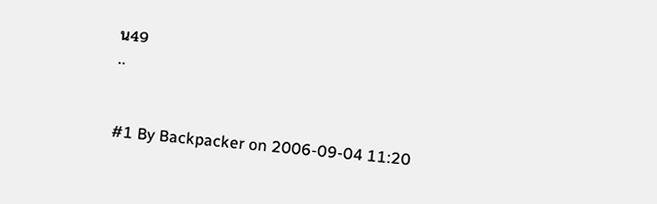น49
..


#1 By Backpacker on 2006-09-04 11:20